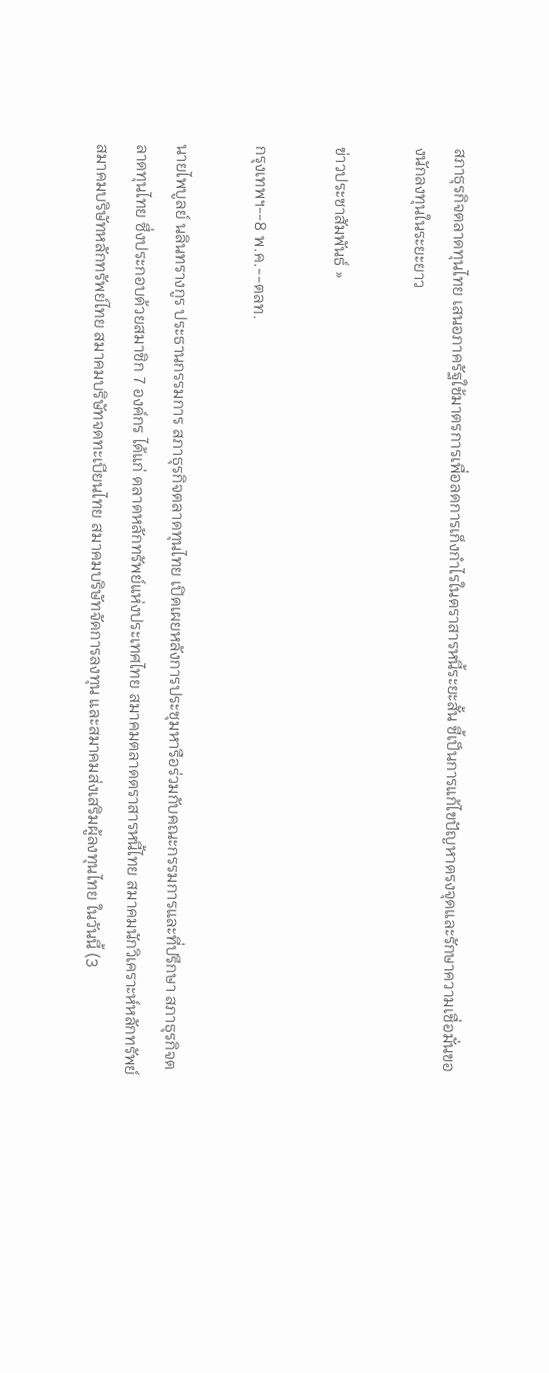สภาธุรกิจตลาดทุนไทย เสนอภาครัฐใช้มาตรการเพื่อลดการเก็งกำไรในตราสารหนี้ระยะสั้น ชี้เป็นการแก้ไขปัญหาตรงจุดและรักษาความเชื่อมั่นของนักลงทุนในระยะยาว

ข่าวประชาสัมพันธ์ »

กรุงเทพฯ--8 พ.ค.--ตลท.

นายไพบูลย์ นลินทรางกูร ประธานกรรมการ สภาธุรกิจตลาดทุนไทย เปิดเผยหลังการประชุมหารือร่วมกับคณะกรรมการและที่ปรึกษา สภาธุรกิจตลาดทุนไทย ซึ่งประกอบด้วยสมาชิก 7 องค์กร ได้แก่ ตลาดหลักทรัพย์แห่งประเทศไทย สมาคมตลาดตราสารหนี้ไทย สมาคมนักวิเคราะห์หลักทรัพย์ สมาคมบริษัทหลักทรัพย์ไทย สมาคมบริษัทจดทะเบียนไทย สมาคมบริษัทจัดการลงทุน และสมาคมส่งเสริมผู้ลงทุนไทย ในวันนี้ (3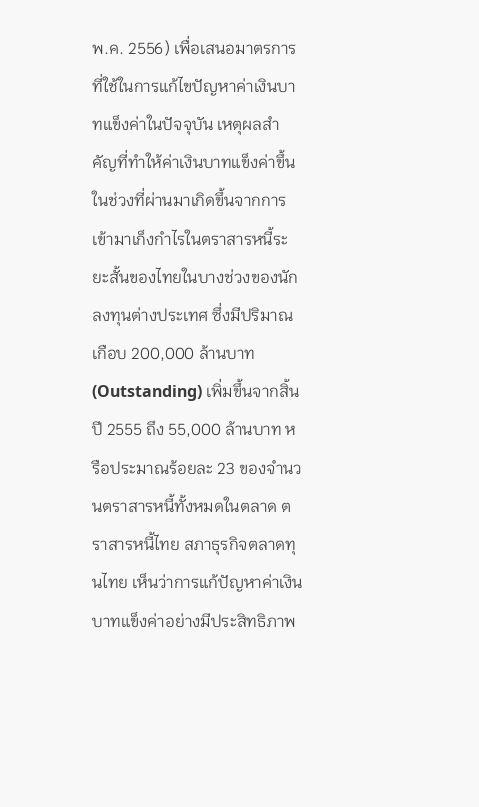พ.ค. 2556) เพื่อเสนอมาตรการที่ใช้ในการแก้ไขปัญหาค่าเงินบาทแข็งค่าในปัจจุบัน เหตุผลสำคัญที่ทำให้ค่าเงินบาทแข็งค่าขึ้นในช่วงที่ผ่านมาเกิดขึ้นจากการเข้ามาเก็งกำไรในตราสารหนี้ระยะสั้นของไทยในบางช่วงของนักลงทุนต่างประเทศ ซึ่งมีปริมาณเกือบ 200,000 ล้านบาท (Outstanding) เพิ่มขึ้นจากสิ้นปี 2555 ถึง 55,000 ล้านบาท หรือประมาณร้อยละ 23 ของจำนวนตราสารหนี้ทั้งหมดในตลาด ตราสารหนี้ไทย สภาธุรกิจตลาดทุนไทย เห็นว่าการแก้ปัญหาค่าเงินบาทแข็งค่าอย่างมีประสิทธิภาพ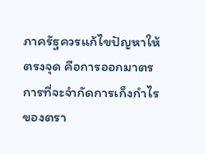ภาครัฐควรแก้ไขปัญหาให้ตรงจุด คือการออกมาตรการที่จะจำกัดการเก็งกำไรของตรา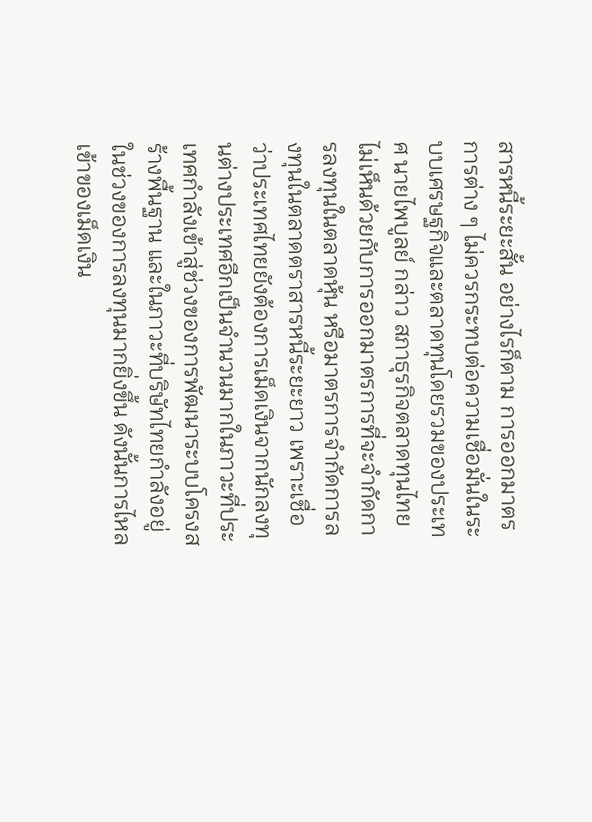สารหนี้ระยะสั้น อย่างไรก็ตาม การออกมาตรการต่าง ๆ ไม่ควรกระทบต่อความเชื่อมั่นในระบบเศรษฐกิจและตลาดทุนโดยรวมของประเทศ นายไพบูลย์ กล่าว สภาธุรกิจตลาดทุนไทย ไม่เห็นด้วยกับการออกมาตรการที่จะจำกัดการลงทุนในตลาดหุ้น หรือมาตรการจำกัดการลงทุนในตลาดตราสารหนี้ระยะยาว เพราะเชื่อว่าประเทศไทยยังต้องการเม็ดเงินจากนักลงทุนต่างประเทศอีกเป็นจำนวนมากในภาวะที่ประเทศกำลังเข้าสู่ช่วงของการพัฒนาระบบโครงสร้างพื้นฐาน และในภาวะที่บริษัทไทยกำลังอยู่ในช่วงของการลงทุนมากยิ่งขึ้น ดังนั้นการไหลเข้าของเม็ดเงิน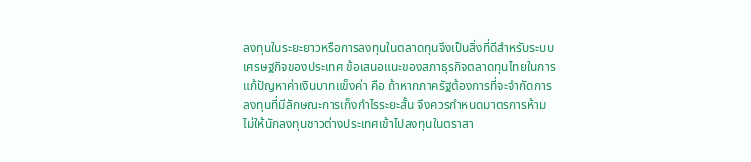ลงทุนในระยะยาวหรือการลงทุนในตลาดทุนจึงเป็นสิ่งที่ดีสำหรับระบบเศรษฐกิจของประเทศ ข้อเสนอแนะของสภาธุรกิจตลาดทุนไทยในการแก้ปัญหาค่าเงินบาทแข็งค่า คือ ถ้าหากภาครัฐต้องการที่จะจำกัดการลงทุนที่มีลักษณะการเก็งกำไรระยะสั้น จึงควรกำหนดมาตรการห้ามไม่ให้นักลงทุนชาวต่างประเทศเข้าไปลงทุนในตราสา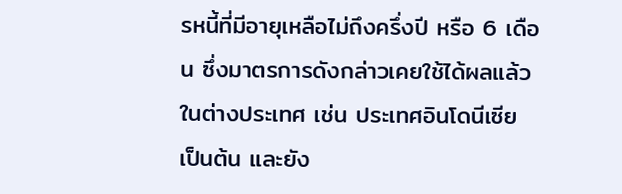รหนี้ที่มีอายุเหลือไม่ถึงครึ่งปี หรือ 6 เดือน ซึ่งมาตรการดังกล่าวเคยใช้ได้ผลแล้วในต่างประเทศ เช่น ประเทศอินโดนีเซีย เป็นต้น และยัง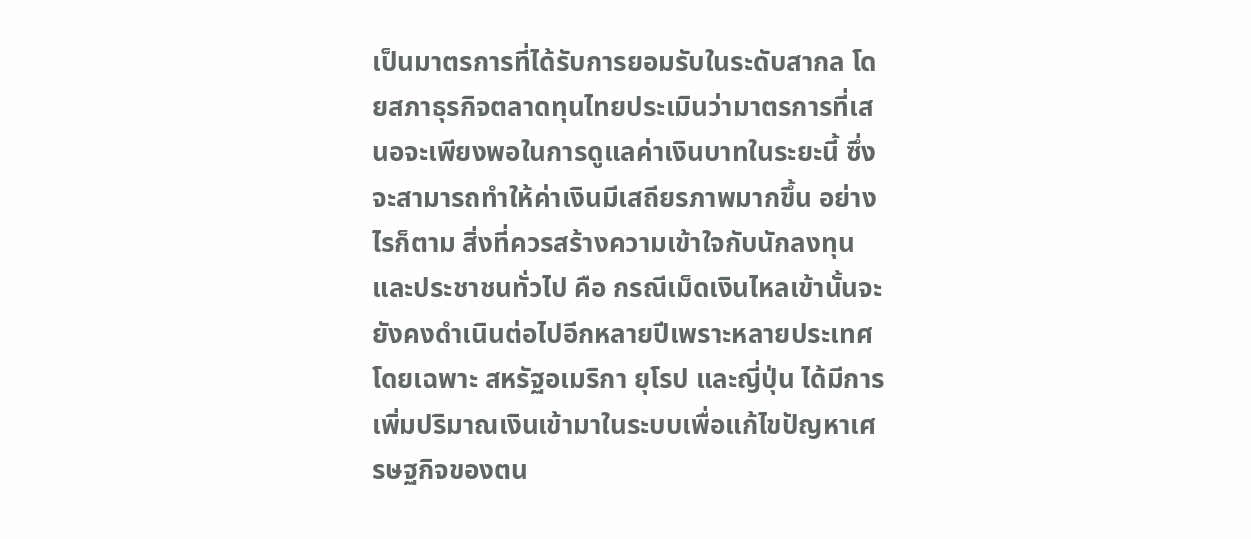เป็นมาตรการที่ได้รับการยอมรับในระดับสากล โดยสภาธุรกิจตลาดทุนไทยประเมินว่ามาตรการที่เสนอจะเพียงพอในการดูแลค่าเงินบาทในระยะนี้ ซึ่งจะสามารถทำให้ค่าเงินมีเสถียรภาพมากขึ้น อย่างไรก็ตาม สิ่งที่ควรสร้างความเข้าใจกับนักลงทุนและประชาชนทั่วไป คือ กรณีเม็ดเงินไหลเข้านั้นจะยังคงดำเนินต่อไปอีกหลายปีเพราะหลายประเทศโดยเฉพาะ สหรัฐอเมริกา ยุโรป และญี่ปุ่น ได้มีการเพิ่มปริมาณเงินเข้ามาในระบบเพื่อแก้ไขปัญหาเศรษฐกิจของตน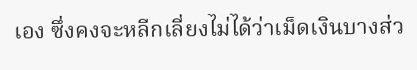เอง ซึ่งคงจะหลีกเลี่ยงไม่ได้ว่าเม็ดเงินบางส่ว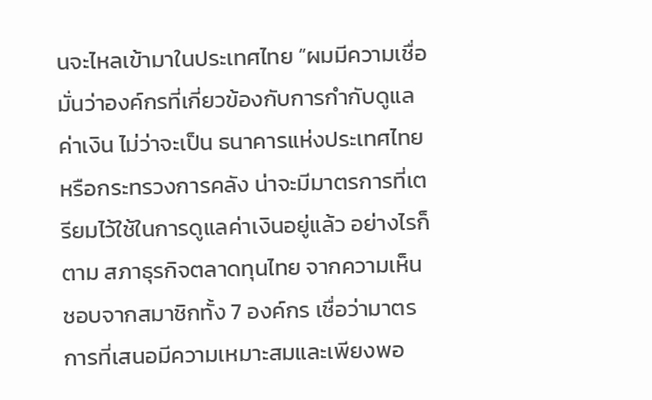นจะไหลเข้ามาในประเทศไทย “ผมมีความเชื่อมั่นว่าองค์กรที่เกี่ยวข้องกับการกำกับดูแลค่าเงิน ไม่ว่าจะเป็น ธนาคารแห่งประเทศไทย หรือกระทรวงการคลัง น่าจะมีมาตรการที่เตรียมไว้ใช้ในการดูแลค่าเงินอยู่แล้ว อย่างไรก็ตาม สภาธุรกิจตลาดทุนไทย จากความเห็นชอบจากสมาชิกทั้ง 7 องค์กร เชื่อว่ามาตรการที่เสนอมีความเหมาะสมและเพียงพอ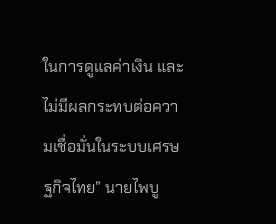ในการดูแลค่าเงิน และไม่มีผลกระทบต่อความเชื่อมั่นในระบบเศรษฐกิจไทย” นายไพบู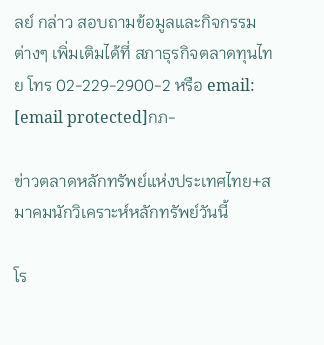ลย์ กล่าว สอบถามข้อมูลและกิจกรรมต่างๆ เพิ่มเติมได้ที่ สภาธุรกิจตลาดทุนไทย โทร 02-229-2900-2 หรือ email: [email protected]กภ-

ข่าวตลาดหลักทรัพย์แห่งประเทศไทย+สมาคมนักวิเคราะห์หลักทรัพย์วันนี้

โร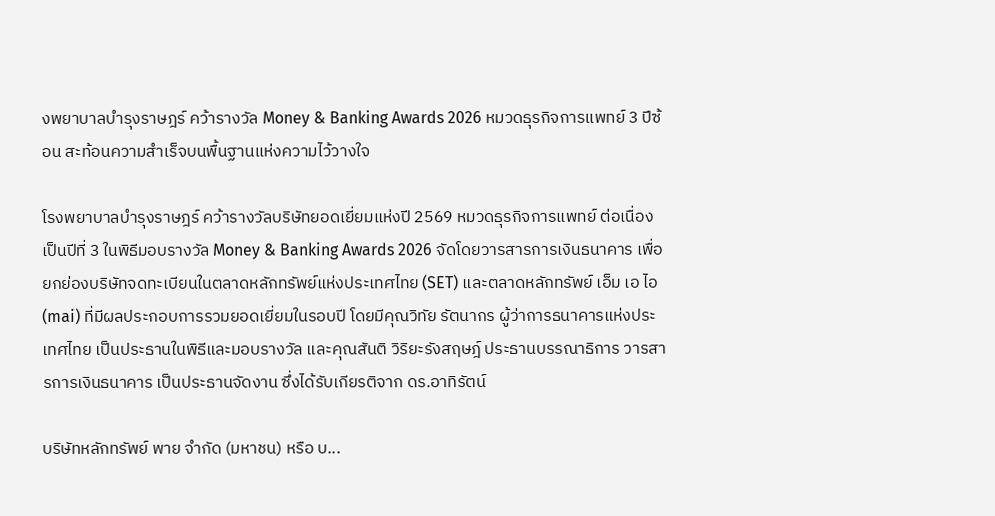งพยาบาลบำรุงราษฎร์ คว้ารางวัล Money & Banking Awards 2026 หมวดธุรกิจการแพทย์ 3 ปีซ้อน สะท้อนความสำเร็จบนพื้นฐานแห่งความไว้วางใจ

โรงพยาบาลบำรุงราษฎร์ คว้ารางวัลบริษัทยอดเยี่ยมแห่งปี 2569 หมวดธุรกิจการแพทย์ ต่อเนื่องเป็นปีที่ 3 ในพิธีมอบรางวัล Money & Banking Awards 2026 จัดโดยวารสารการเงินธนาคาร เพื่อยกย่องบริษัทจดทะเบียนในตลาดหลักทรัพย์แห่งประเทศไทย (SET) และตลาดหลักทรัพย์ เอ็ม เอ ไอ (mai) ที่มีผลประกอบการรวมยอดเยี่ยมในรอบปี โดยมีคุณวิทัย รัตนากร ผู้ว่าการธนาคารแห่งประเทศไทย เป็นประธานในพิธีและมอบรางวัล และคุณสันติ วิริยะรังสฤษฎ์ ประธานบรรณาธิการ วารสารการเงินธนาคาร เป็นประธานจัดงาน ซึ่งได้รับเกียรติจาก ดร.อาทิรัตน์

บริษัทหลักทรัพย์ พาย จำกัด (มหาชน) หรือ บ...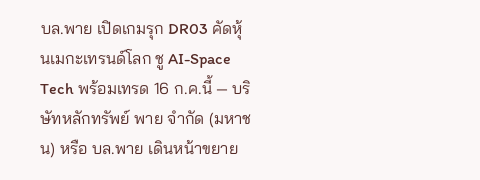บล.พาย เปิดเกมรุก DR03 คัดหุ้นเมกะเทรนด์โลก ชู AI-Space Tech พร้อมเทรด 16 ก.ค.นี้ — บริษัทหลักทรัพย์ พาย จำกัด (มหาชน) หรือ บล.พาย เดินหน้าขยาย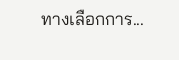ทางเลือกการ...